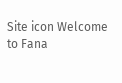Site icon Welcome to Fana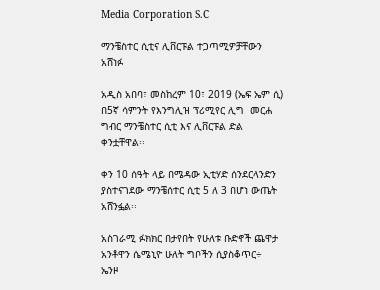Media Corporation S.C

ማንቼስተር ሲቲና ሊቨርፑል ተጋጣሚዎቻቸውን አሸነፉ

አዲስ አበባ፣ መስከረም 10፣ 2019 (ኤፍ ኤም ሲ) በ5ኛ ሳምንት የእንግሊዝ ፕሪሚየር ሊግ  መርሐ ግብር ማንቼስተር ሲቲ እና ሊቨርፑል ድል ቀንቷቸዋል፡፡

ቀን 10 ሰዓት ላይ በሜዳው ኢቲሃድ ሰንደርላንድን ያስተናገደው ማንቼሰተር ሲቲ 5 ለ 3 በሆነ ውጤት አሸንፏል፡፡

አስገራሚ ፉክክር በታየበት የሁለቱ ቡድኖች ጨዋታ አንቶዋን ሴሜኒዮ ሁለት ግቦችን ሲያስቆጥር÷  ኤንዞ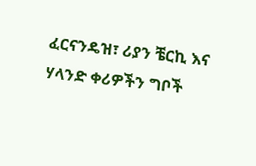ፈርናንዴዝ፣ ሪያን ቼርኪ እና ሃላንድ ቀሪዎችን ግቦች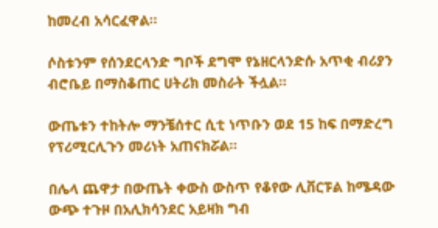ከመረብ አሳርፈዋል፡፡

ሶስቱንም የሰንደርላንድ ግቦች ደግሞ የኔዘርላንድሱ አጥቂ ብሪያን ብሮቤይ በማስቆጠር ሀትሪክ መስራት ችሏል፡፡

ውጤቱን ተከትሎ ማንቼሰተር ሲቲ ነጥቡን ወደ 15 ከፍ በማድረግ የፕሪሚርሊጉን መሪነት አጠናክሯል፡፡

በሌላ ጨዋታ በውጤት ቀውስ ውስጥ የቆየው ሊቨርፑል ከሜዳው ውጭ ተጉዞ በአሊክሳንደር አይዛክ ግብ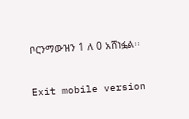ቦርንማውዝን 1 ለ 0 አሸነፏል፡፡

Exit mobile version